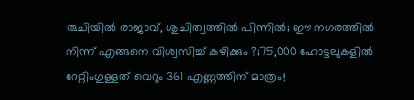രുചിയിൽ രാജാവ്, ശുചിത്വത്തിൽ പിന്നിൽ; ഈ നഗരത്തിൽ നിന്ന് എങ്ങനെ വിശ്വസിച്ച് കഴിക്കും ?;75,000 ഹോട്ടലുകളിൽ റേറ്റിംഗുള്ളത് വെറും 361 എണ്ണത്തിന് മാത്രം!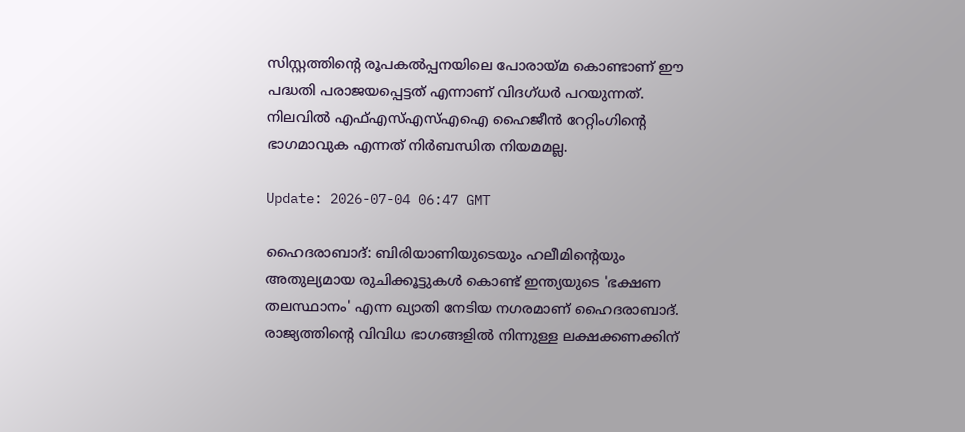സിസ്റ്റത്തിന്റെ രൂപകൽപ്പനയിലെ പോരായ്മ കൊണ്ടാണ് ഈ പദ്ധതി പരാജയപ്പെട്ടത് എന്നാണ് വിദഗ്ധർ പറയുന്നത്. നിലവിൽ എഫ്എസ്എസ്എഐ ഹൈജീൻ റേറ്റിംഗിൻ്റെ ഭാഗമാവുക എന്നത് നിർബന്ധിത നിയമമല്ല.

Update: 2026-07-04 06:47 GMT

ഹൈദരാബാദ്: ബിരിയാണിയുടെയും ഹലീമിന്റെയും അതുല്യമായ രുചിക്കൂട്ടുകൾ കൊണ്ട് ഇന്ത്യയുടെ 'ഭക്ഷണ തലസ്ഥാനം' എന്ന ഖ്യാതി നേടിയ നഗരമാണ് ഹൈദരാബാദ്. രാജ്യത്തിന്റെ വിവിധ ഭാഗങ്ങളിൽ നിന്നുള്ള ലക്ഷക്കണക്കിന്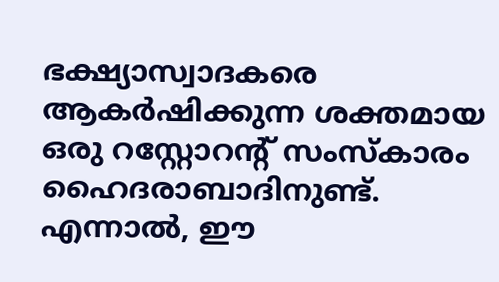ഭക്ഷ്യാസ്വാദകരെ ആകർഷിക്കുന്ന ശക്തമായ ഒരു റസ്റ്റോറന്റ് സംസ്‌കാരം ഹൈദരാബാദിനുണ്ട്. എന്നാൽ, ഈ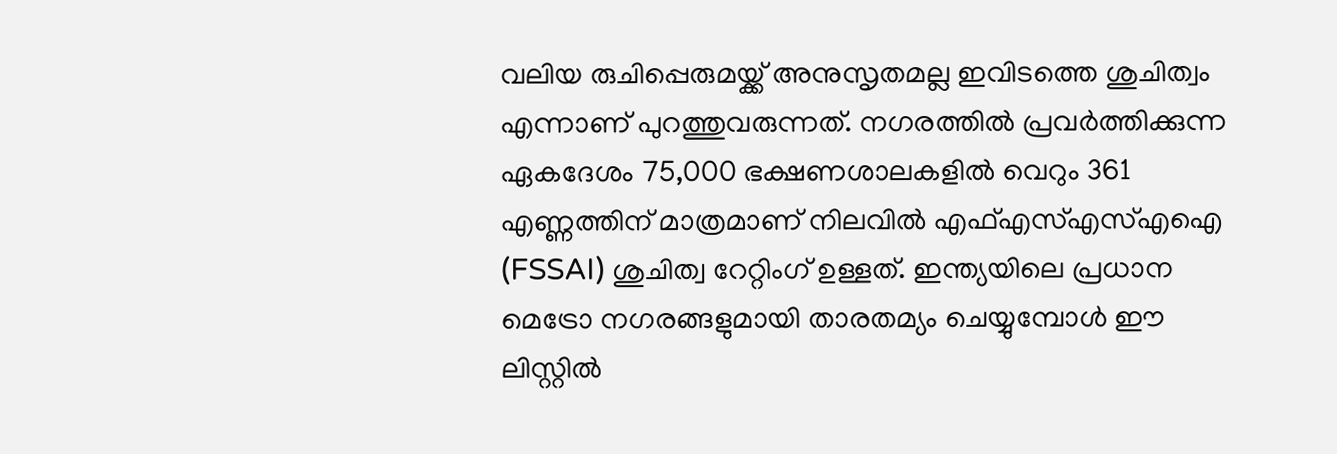വലിയ രുചിപ്പെരുമയ്ക്ക് അനുസൃതമല്ല ഇവിടത്തെ ശുചിത്വം എന്നാണ് പുറത്തുവരുന്നത്. നഗരത്തിൽ പ്രവർത്തിക്കുന്ന ഏകദേശം 75,000 ഭക്ഷണശാലകളിൽ വെറും 361 എണ്ണത്തിന് മാത്രമാണ് നിലവിൽ എഫ്എസ്എസ്എഐ (FSSAI) ശുചിത്വ റേറ്റിംഗ് ഉള്ളത്. ഇന്ത്യയിലെ പ്രധാന മെട്രോ നഗരങ്ങളുമായി താരതമ്യം ചെയ്യുമ്പോൾ ഈ ലിസ്റ്റിൽ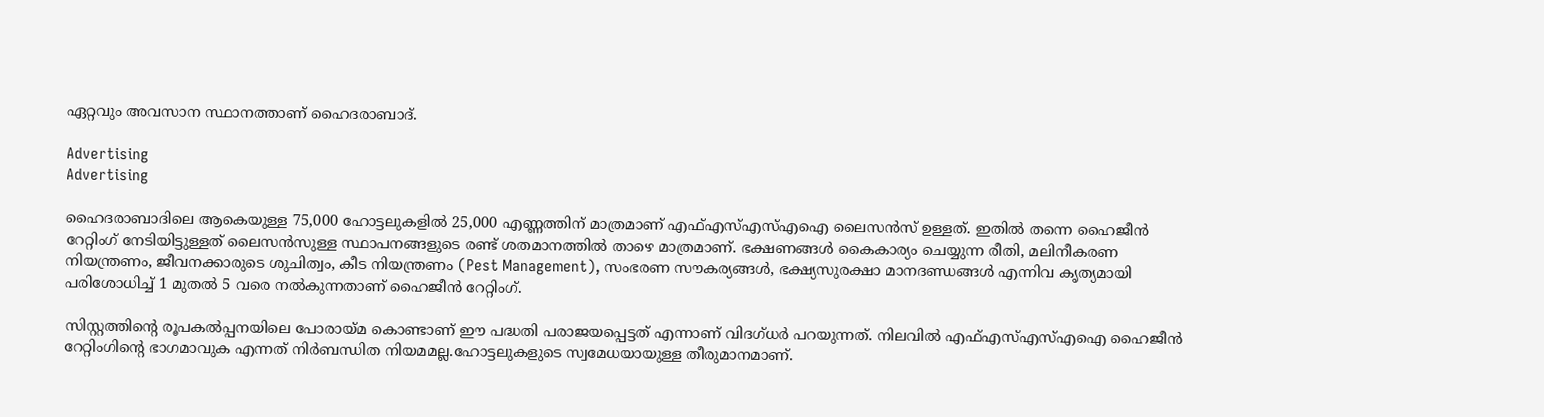ഏറ്റവും അവസാന സ്ഥാനത്താണ് ഹൈദരാബാദ്.

Advertising
Advertising

ഹൈദരാബാദിലെ ആകെയുള്ള 75,000 ഹോട്ടലുകളിൽ 25,000 എണ്ണത്തിന് മാത്രമാണ് എഫ്എസ്എസ്എഐ ലൈസൻസ് ഉള്ളത്. ഇതിൽ തന്നെ ഹൈജീൻ റേറ്റിംഗ് നേടിയിട്ടുള്ളത് ലൈസൻസുള്ള സ്ഥാപനങ്ങളുടെ രണ്ട് ശതമാനത്തിൽ താഴെ മാത്രമാണ്. ഭക്ഷണങ്ങൾ കൈകാര്യം ചെയ്യുന്ന രീതി, മലിനീകരണ നിയന്ത്രണം, ജീവനക്കാരുടെ ശുചിത്വം, കീട നിയന്ത്രണം (Pest Management), സംഭരണ സൗകര്യങ്ങൾ, ഭക്ഷ്യസുരക്ഷാ മാനദണ്ഡങ്ങൾ എന്നിവ കൃത്യമായി പരിശോധിച്ച് 1 മുതൽ 5 വരെ നൽകുന്നതാണ് ഹൈജീൻ റേറ്റിംഗ്.

സിസ്റ്റത്തിന്റെ രൂപകൽപ്പനയിലെ പോരായ്മ കൊണ്ടാണ് ഈ പദ്ധതി പരാജയപ്പെട്ടത് എന്നാണ് വിദഗ്ധർ പറയുന്നത്. നിലവിൽ എഫ്എസ്എസ്എഐ ഹൈജീൻ റേറ്റിംഗിൻ്റെ ഭാഗമാവുക എന്നത് നിർബന്ധിത നിയമമല്ല.ഹോട്ടലുകളുടെ സ്വമേധയായുള്ള തീരുമാനമാണ്.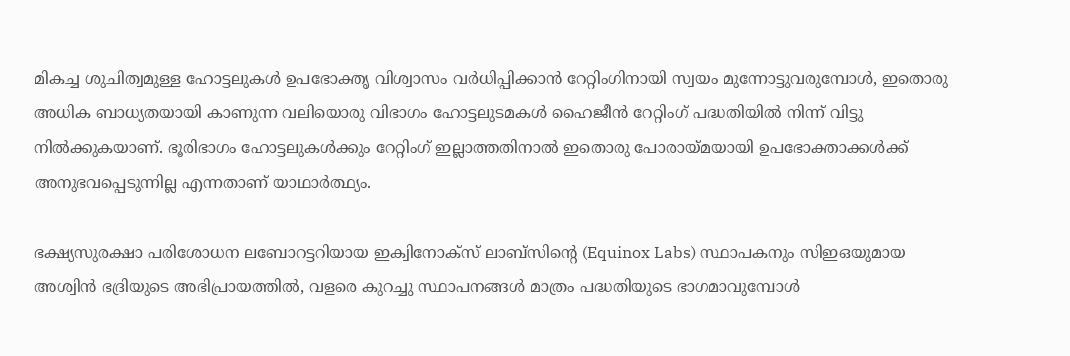മികച്ച ശുചിത്വമുള്ള ഹോട്ടലുകൾ ഉപഭോക്തൃ വിശ്വാസം വർധിപ്പിക്കാൻ റേറ്റിംഗിനായി സ്വയം മുന്നോട്ടുവരുമ്പോൾ, ഇതൊരു അധിക ബാധ്യതയായി കാണുന്ന വലിയൊരു വിഭാഗം ഹോട്ടലുടമകൾ ഹൈജീൻ റേറ്റിംഗ് പദ്ധതിയിൽ നിന്ന് വിട്ടു നിൽക്കുകയാണ്. ഭൂരിഭാഗം ഹോട്ടലുകൾക്കും റേറ്റിംഗ് ഇല്ലാത്തതിനാൽ ഇതൊരു പോരായ്മയായി ഉപഭോക്താക്കൾക്ക് അനുഭവപ്പെടുന്നില്ല എന്നതാണ് യാഥാർത്ഥ്യം.

ഭക്ഷ്യസുരക്ഷാ പരിശോധന ലബോറട്ടറിയായ ഇക്വിനോക്സ് ലാബ്‌സിന്റെ (Equinox Labs) സ്ഥാപകനും സിഇഒയുമായ അശ്വിൻ ഭദ്രിയുടെ അഭിപ്രായത്തിൽ, വളരെ കുറച്ചു സ്ഥാപനങ്ങൾ മാത്രം പദ്ധതിയുടെ ഭാഗമാവുമ്പോൾ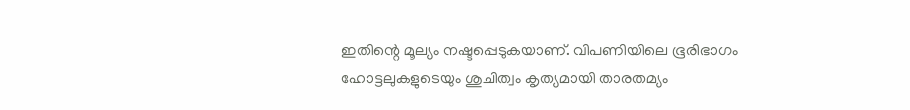ഇതിന്റെ മൂല്യം നഷ്ടപ്പെടുകയാണ്. വിപണിയിലെ ഭൂരിഭാഗം ഹോട്ടലുകളുടെയും ശുചിത്വം കൃത്യമായി താരതമ്യം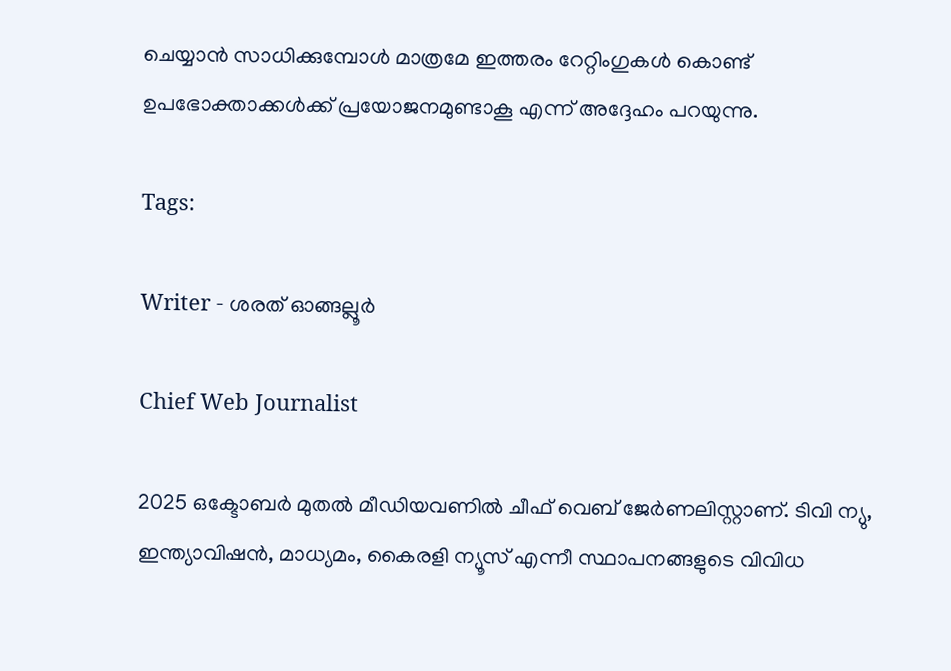ചെയ്യാൻ സാധിക്കുമ്പോൾ മാത്രമേ ഇത്തരം റേറ്റിംഗുകൾ കൊണ്ട് ഉപഭോക്താക്കൾക്ക് പ്രയോജനമുണ്ടാകൂ എന്ന് അദ്ദേഹം പറയുന്നു.

Tags:

Writer - ശരത് ഓങ്ങല്ലൂർ

Chief Web Journalist

2025 ഒക്ടോബർ മുതൽ മീ‍ഡിയവണിൽ ചീഫ് വെബ് ജേർണലിസ്റ്റാണ്. ടിവി ന്യു, ഇന്ത്യാവിഷൻ, മാധ്യമം, കൈരളി ന്യൂസ് എന്നീ സ്ഥാപനങ്ങളുടെ വിവിധ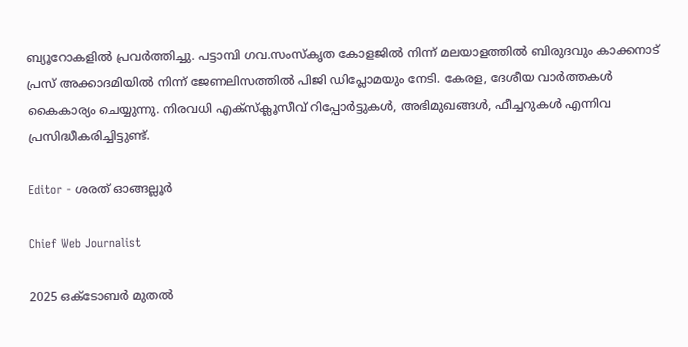ബ്യൂറോകളിൽ പ്രവർത്തിച്ചു. പട്ടാമ്പി ഗവ.സംസ്കൃത കോളജിൽ നിന്ന് മലയാളത്തിൽ ബിരുദവും കാക്കനാട് പ്രസ് അക്കാദമിയിൽ നിന്ന് ജേണലിസത്തിൽ പിജി ഡിപ്ലോമയും നേടി. കേരള, ദേശീയ വാർത്തകൾ കൈകാര്യം ചെയ്യുന്നു. നിരവധി എക്സ്ക്ലൂസീവ് റിപ്പോർട്ടുകൾ, അഭിമുഖങ്ങള്‍, ഫീച്ചറുകള്‍ എന്നിവ പ്രസിദ്ധീകരിച്ചിട്ടുണ്ട്.

Editor - ശരത് ഓങ്ങല്ലൂർ

Chief Web Journalist

2025 ഒക്ടോബർ മുതൽ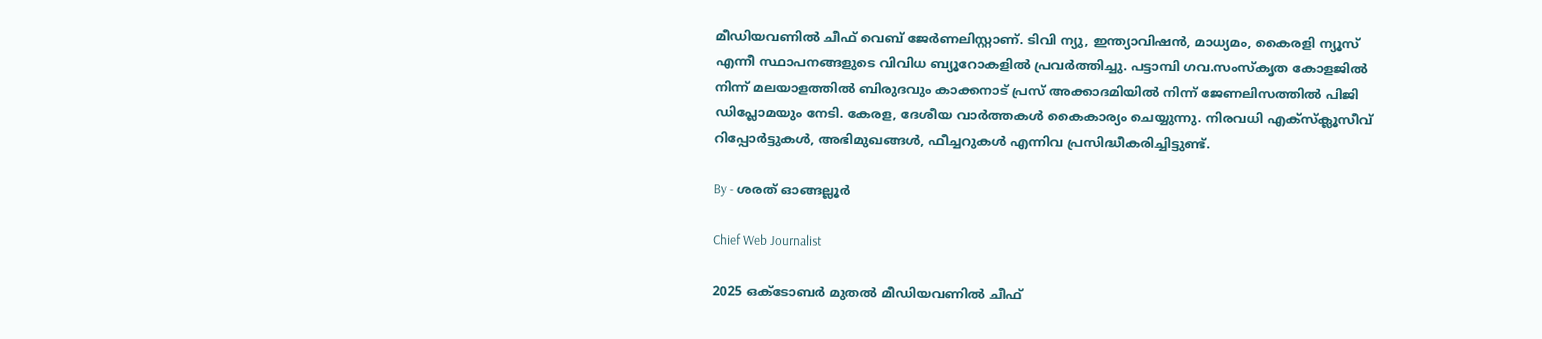മീ‍ഡിയവണിൽ ചീഫ് വെബ് ജേർണലിസ്റ്റാണ്. ടിവി ന്യു, ഇന്ത്യാവിഷൻ, മാധ്യമം, കൈരളി ന്യൂസ് എന്നീ സ്ഥാപനങ്ങളുടെ വിവിധ ബ്യൂറോകളിൽ പ്രവർത്തിച്ചു. പട്ടാമ്പി ഗവ.സംസ്കൃത കോളജിൽ നിന്ന് മലയാളത്തിൽ ബിരുദവും കാക്കനാട് പ്രസ് അക്കാദമിയിൽ നിന്ന് ജേണലിസത്തിൽ പിജി ഡിപ്ലോമയും നേടി. കേരള, ദേശീയ വാർത്തകൾ കൈകാര്യം ചെയ്യുന്നു. നിരവധി എക്സ്ക്ലൂസീവ് റിപ്പോർട്ടുകൾ, അഭിമുഖങ്ങള്‍, ഫീച്ചറുകള്‍ എന്നിവ പ്രസിദ്ധീകരിച്ചിട്ടുണ്ട്.

By - ശരത് ഓങ്ങല്ലൂർ

Chief Web Journalist

2025 ഒക്ടോബർ മുതൽ മീ‍ഡിയവണിൽ ചീഫ്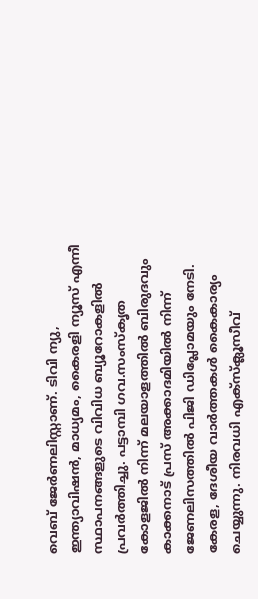വെബ് ജേർണലിസ്റ്റാണ്. ടിവി ന്യു, ഇന്ത്യാവിഷൻ, മാധ്യമം, കൈരളി ന്യൂസ് എന്നീ സ്ഥാപനങ്ങളുടെ വിവിധ ബ്യൂറോകളിൽ പ്രവർത്തിച്ചു. പട്ടാമ്പി ഗവ.സംസ്കൃത കോളജിൽ നിന്ന് മലയാളത്തിൽ ബിരുദവും കാക്കനാട് പ്രസ് അക്കാദമിയിൽ നിന്ന് ജേണലിസത്തിൽ പിജി ഡിപ്ലോമയും നേടി. കേരള, ദേശീയ വാർത്തകൾ കൈകാര്യം ചെയ്യുന്നു. നിരവധി എക്സ്ക്ലൂസീവ്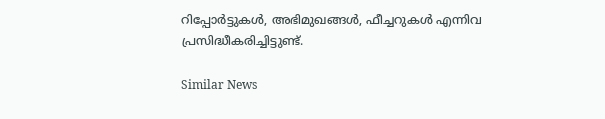റിപ്പോർട്ടുകൾ, അഭിമുഖങ്ങള്‍, ഫീച്ചറുകള്‍ എന്നിവ പ്രസിദ്ധീകരിച്ചിട്ടുണ്ട്.

Similar News